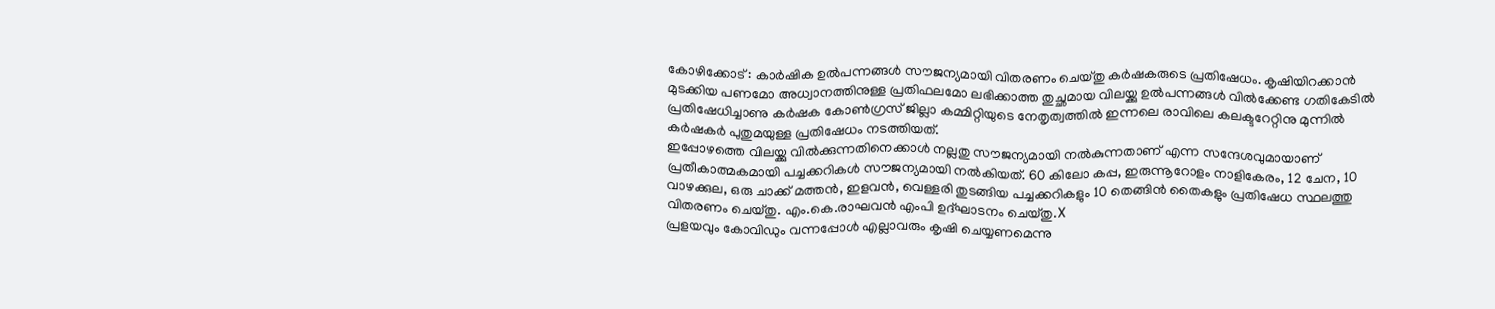കോഴിക്കോട് : കാർഷിക ഉൽപന്നങ്ങൾ സൗജന്യമായി വിതരണം ചെയ്തു കർഷകരുടെ പ്രതിഷേധം. കൃഷിയിറക്കാൻ മുടക്കിയ പണമോ അധ്വാനത്തിനുള്ള പ്രതിഫലമോ ലഭിക്കാത്ത തുച്ഛമായ വിലയ്ക്കു ഉൽപന്നങ്ങൾ വിൽക്കേണ്ട ഗതികേടിൽ പ്രതിഷേധിച്ചാണു കർഷക കോൺഗ്രസ് ജില്ലാ കമ്മിറ്റിയുടെ നേതൃത്വത്തിൽ ഇന്നലെ രാവിലെ കലക്ടറേറ്റിനു മുന്നിൽ കർഷകർ പുതുമയുള്ള പ്രതിഷേധം നടത്തിയത്.
ഇപ്പോഴത്തെ വിലയ്ക്കു വിൽക്കുന്നതിനെക്കാൾ നല്ലതു സൗജന്യമായി നൽകുന്നതാണ് എന്ന സന്ദേശവുമായാണ് പ്രതീകാത്മകമായി പച്ചക്കറികൾ സൗജന്യമായി നൽകിയത്. 60 കിലോ കപ്പ, ഇരുന്നൂറോളം നാളികേരം, 12 ചേന, 10 വാഴക്കുല, ഒരു ചാക്ക് മത്തൻ, ഇളവൻ, വെള്ളരി തുടങ്ങിയ പച്ചക്കറികളും 10 തെങ്ങിൻ തൈകളും പ്രതിഷേധ സ്ഥലത്തു വിതരണം ചെയ്തു. എം.കെ.രാഘവൻ എംപി ഉദ്ഘാടനം ചെയ്തു.X
പ്രളയവും കോവിഡും വന്നപ്പോൾ എല്ലാവരും കൃഷി ചെയ്യണമെന്നു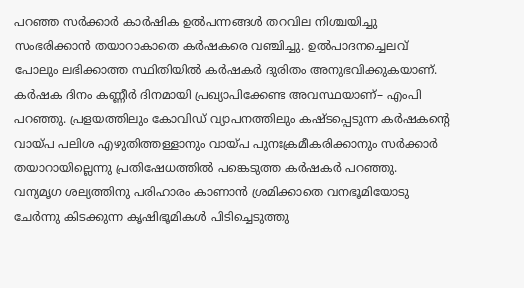പറഞ്ഞ സർക്കാർ കാർഷിക ഉൽപന്നങ്ങൾ തറവില നിശ്ചയിച്ചു സംഭരിക്കാൻ തയാറാകാതെ കർഷകരെ വഞ്ചിച്ചു. ഉൽപാദനച്ചെലവ് പോലും ലഭിക്കാത്ത സ്ഥിതിയിൽ കർഷകർ ദുരിതം അനുഭവിക്കുകയാണ്. കർഷക ദിനം കണ്ണീർ ദിനമായി പ്രഖ്യാപിക്കേണ്ട അവസ്ഥയാണ്– എംപി പറഞ്ഞു. പ്രളയത്തിലും കോവിഡ് വ്യാപനത്തിലും കഷ്ടപ്പെടുന്ന കർഷകന്റെ വായ്പ പലിശ എഴുതിത്തള്ളാനും വായ്പ പുനഃക്രമീകരിക്കാനും സർക്കാർ തയാറായില്ലെന്നു പ്രതിഷേധത്തിൽ പങ്കെടുത്ത കർഷകർ പറഞ്ഞു.
വന്യമൃഗ ശല്യത്തിനു പരിഹാരം കാണാൻ ശ്രമിക്കാതെ വനഭൂമിയോടു ചേർന്നു കിടക്കുന്ന കൃഷിഭൂമികൾ പിടിച്ചെടുത്തു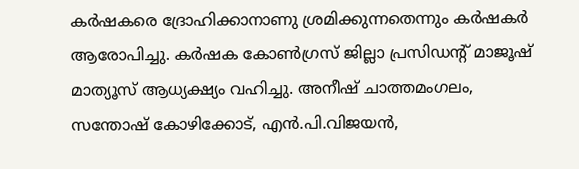കർഷകരെ ദ്രോഹിക്കാനാണു ശ്രമിക്കുന്നതെന്നും കർഷകർ ആരോപിച്ചു. കർഷക കോൺഗ്രസ് ജില്ലാ പ്രസിഡന്റ് മാജൂഷ് മാത്യൂസ് ആധ്യക്ഷ്യം വഹിച്ചു. അനീഷ് ചാത്തമംഗലം, സന്തോഷ് കോഴിക്കോട്, എൻ.പി.വിജയൻ,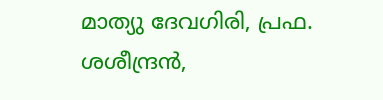മാത്യു ദേവഗിരി, പ്രഫ. ശശീന്ദ്രൻ,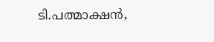ടി.പത്മാക്ഷൻ,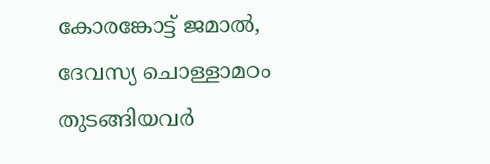കോരങ്കോട്ട് ജമാൽ, ദേവസ്യ ചൊള്ളാമഠം തുടങ്ങിയവർ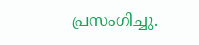പ്രസംഗിച്ചു.